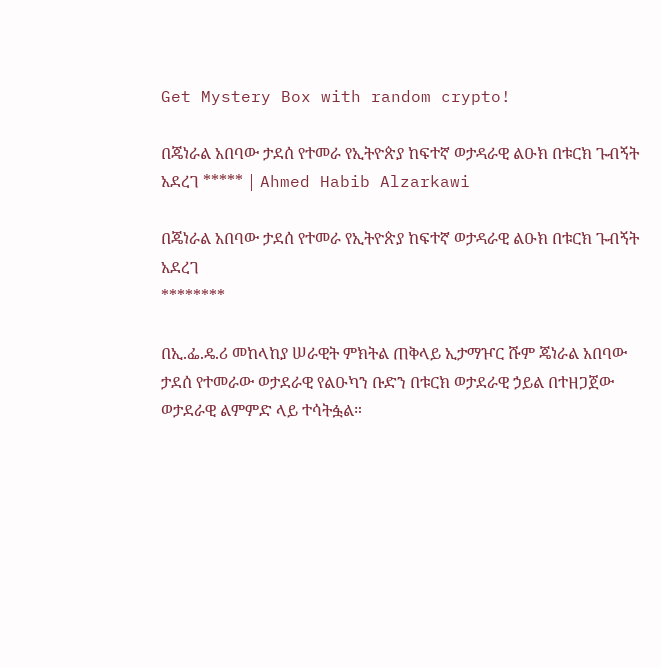Get Mystery Box with random crypto!

በጄነራል አበባው ታደሰ የተመራ የኢትዮጵያ ከፍተኛ ወታዳራዊ ልዑክ በቱርክ ጉብኝት አደረገ ***** | Ahmed Habib Alzarkawi

በጄነራል አበባው ታደሰ የተመራ የኢትዮጵያ ከፍተኛ ወታዳራዊ ልዑክ በቱርክ ጉብኝት አደረገ
********

በኢ.ፌ.ዴ.ሪ መከላከያ ሠራዊት ምክትል ጠቅላይ ኢታማዦር ሹም ጄነራል አበባው ታደሰ የተመራው ወታደራዊ የልዑካን ቡድን በቱርክ ወታደራዊ ኃይል በተዘጋጀው ወታደራዊ ልምምድ ላይ ተሳትፏል።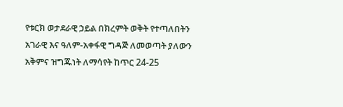የቱርክ ወታደራዊ ኃይል በክረምት ወቅት የተጣለበትን አገራዊ እና ዓለም-አቀፋዊ ግዳጅ ለመወጣት ያለውን አቅምና ዝግጁነት ለማሳየት ከጥር 24-25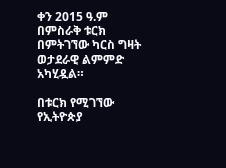ቀን 2015 ዓ.ም በምስራቅ ቱርክ በምትገኘው ካርስ ግዛት ወታደራዊ ልምምድ አካሂዷል።

በቱርክ የሚገኘው የኢትዮጵያ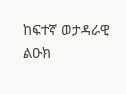ከፍተኛ ወታዳራዊ ልዑክ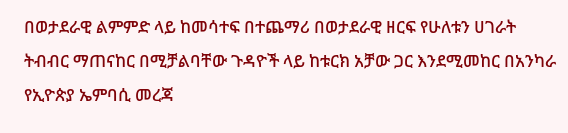በወታደራዊ ልምምድ ላይ ከመሳተፍ በተጨማሪ በወታደራዊ ዘርፍ የሁለቱን ሀገራት ትብብር ማጠናከር በሚቻልባቸው ጉዳዮች ላይ ከቱርክ አቻው ጋር እንደሚመከር በአንካራ የኢዮጵያ ኤምባሲ መረጃ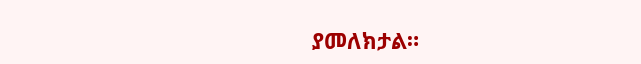ያመለክታል።